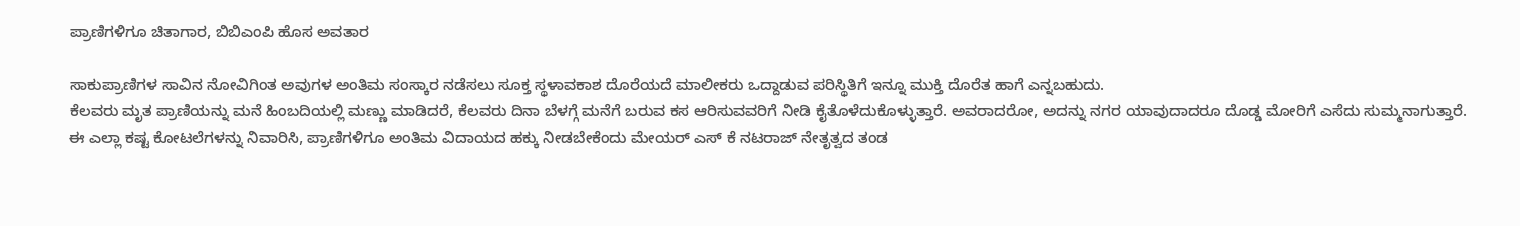ಪ್ರಾಣಿಗಳಿಗೂ ಚಿತಾಗಾರ, ಬಿಬಿಎಂಪಿ ಹೊಸ ಅವತಾರ

ಸಾಕುಪ್ರಾಣಿಗಳ ಸಾವಿನ ನೋವಿಗಿಂತ ಅವುಗಳ ಅಂತಿಮ ಸಂಸ್ಕಾರ ನಡೆಸಲು ಸೂಕ್ತ ಸ್ಥಳಾವಕಾಶ ದೊರೆಯದೆ ಮಾಲೀಕರು ಒದ್ದಾಡುವ ಪರಿಸ್ಥಿತಿಗೆ ಇನ್ನೂ ಮುಕ್ತಿ ದೊರೆತ ಹಾಗೆ ಎನ್ನಬಹುದು.
ಕೆಲವರು ಮೃತ ಪ್ರಾಣಿಯನ್ನು ಮನೆ ಹಿಂಬದಿಯಲ್ಲಿ ಮಣ್ಣು ಮಾಡಿದರೆ, ಕೆಲವರು ದಿನಾ ಬೆಳಗ್ಗೆ ಮನೆಗೆ ಬರುವ ಕಸ ಆರಿಸುವವರಿಗೆ ನೀಡಿ ಕೈತೊಳೆದುಕೊಳ್ಳುತ್ತಾರೆ. ಅವರಾದರೋ, ಅದನ್ನು ನಗರ ಯಾವುದಾದರೂ ದೊಡ್ಡ ಮೋರಿಗೆ ಎಸೆದು ಸುಮ್ಮನಾಗುತ್ತಾರೆ.
ಈ ಎಲ್ಲಾ ಕಷ್ಟ ಕೋಟಲೆಗಳನ್ನು ನಿವಾರಿಸಿ, ಪ್ರಾಣಿಗಳಿಗೂ ಅಂತಿಮ ವಿದಾಯದ ಹಕ್ಕು ನೀಡಬೇಕೆಂದು ಮೇಯರ್ ಎಸ್ ಕೆ ನಟರಾಜ್ ನೇತೃತ್ವದ ತಂಡ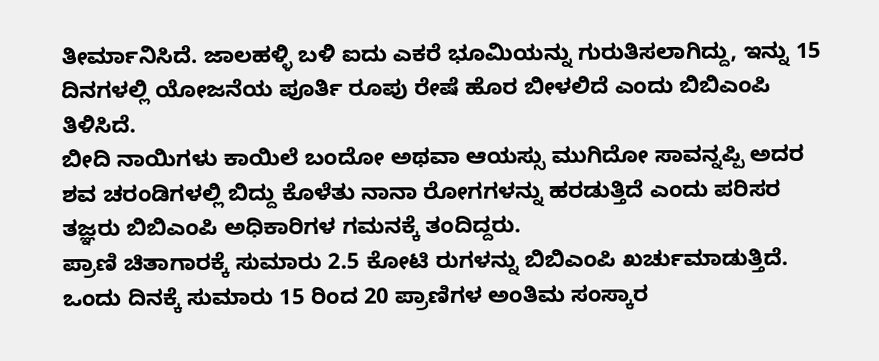ತೀರ್ಮಾನಿಸಿದೆ. ಜಾಲಹಳ್ಳಿ ಬಳಿ ಐದು ಎಕರೆ ಭೂಮಿಯನ್ನು ಗುರುತಿಸಲಾಗಿದ್ದು, ಇನ್ನು 15 ದಿನಗಳಲ್ಲಿ ಯೋಜನೆಯ ಪೂರ್ತಿ ರೂಪು ರೇಷೆ ಹೊರ ಬೀಳಲಿದೆ ಎಂದು ಬಿಬಿಎಂಪಿ ತಿಳಿಸಿದೆ.
ಬೀದಿ ನಾಯಿಗಳು ಕಾಯಿಲೆ ಬಂದೋ ಅಥವಾ ಆಯಸ್ಸು ಮುಗಿದೋ ಸಾವನ್ನಪ್ಪಿ ಅದರ ಶವ ಚರಂಡಿಗಳಲ್ಲಿ ಬಿದ್ದು ಕೊಳೆತು ನಾನಾ ರೋಗಗಳನ್ನು ಹರಡುತ್ತಿದೆ ಎಂದು ಪರಿಸರ ತಜ್ಞರು ಬಿಬಿಎಂಪಿ ಅಧಿಕಾರಿಗಳ ಗಮನಕ್ಕೆ ತಂದಿದ್ದರು.
ಪ್ರಾಣಿ ಚಿತಾಗಾರಕ್ಕೆ ಸುಮಾರು 2.5 ಕೋಟಿ ರುಗಳನ್ನು ಬಿಬಿಎಂಪಿ ಖರ್ಚುಮಾಡುತ್ತಿದೆ. ಒಂದು ದಿನಕ್ಕೆ ಸುಮಾರು 15 ರಿಂದ 20 ಪ್ರಾಣಿಗಳ ಅಂತಿಮ ಸಂಸ್ಕಾರ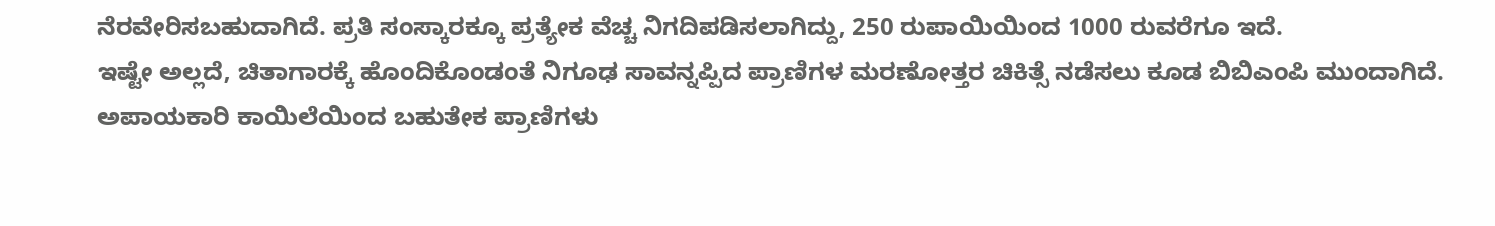ನೆರವೇರಿಸಬಹುದಾಗಿದೆ. ಪ್ರತಿ ಸಂಸ್ಕಾರಕ್ಕೂ ಪ್ರತ್ಯೇಕ ವೆಚ್ಚ ನಿಗದಿಪಡಿಸಲಾಗಿದ್ದು, 250 ರುಪಾಯಿಯಿಂದ 1000 ರುವರೆಗೂ ಇದೆ.
ಇಷ್ಟೇ ಅಲ್ಲದೆ, ಚಿತಾಗಾರಕ್ಕೆ ಹೊಂದಿಕೊಂಡಂತೆ ನಿಗೂಢ ಸಾವನ್ನಪ್ಪಿದ ಪ್ರಾಣಿಗಳ ಮರಣೋತ್ತರ ಚಿಕಿತ್ಸೆ ನಡೆಸಲು ಕೂಡ ಬಿಬಿಎಂಪಿ ಮುಂದಾಗಿದೆ. ಅಪಾಯಕಾರಿ ಕಾಯಿಲೆಯಿಂದ ಬಹುತೇಕ ಪ್ರಾಣಿಗಳು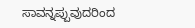ಸಾವನ್ನಪ್ಪುವುದರಿಂದ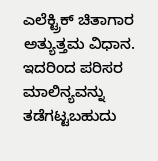ಎಲೆಕ್ಟ್ರಿಕ್ ಚಿತಾಗಾರ ಅತ್ಯುತ್ತಮ ವಿಧಾನ. ಇದರಿಂದ ಪರಿಸರ ಮಾಲಿನ್ಯವನ್ನು ತಡೆಗಟ್ಟಬಹುದು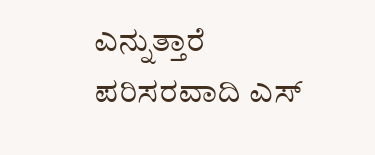ಎನ್ನುತ್ತಾರೆ ಪರಿಸರವಾದಿ ಎಸ್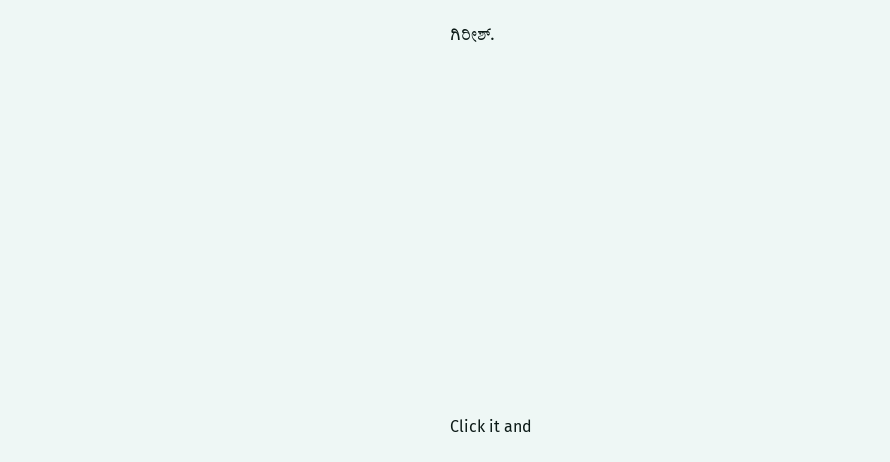ಗಿರೀಶ್.












Click it and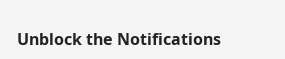Unblock the Notifications